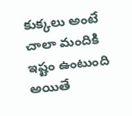కుక్కలు అంటే చాలా మందికి ఇష్టం ఉంటుంది అయితే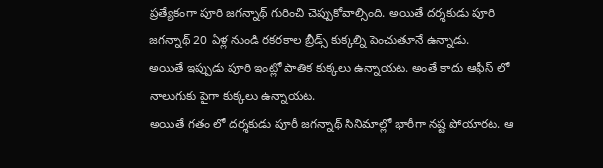ప్రత్యేకంగా పూరి జగన్నాథ్ గురించి చెప్పుకోవాల్సింది. అయితే దర్శకుడు పూరి జగన్నాథ్ 20 ఏళ్ల నుండి రకరకాల బ్రీడ్స్ కుక్కల్ని పెంచుతూనే ఉన్నాడు.
అయితే ఇప్పుడు పూరి ఇంట్లో పాతిక కుక్కలు ఉన్నాయట. అంతే కాదు ఆఫీస్ లో నాలుగుకు పైగా కుక్కలు ఉన్నాయట.
అయితే గతం లో దర్శకుడు పూరీ జగన్నాథ్ సినిమాల్లో భారీగా నష్ట పోయారట. ఆ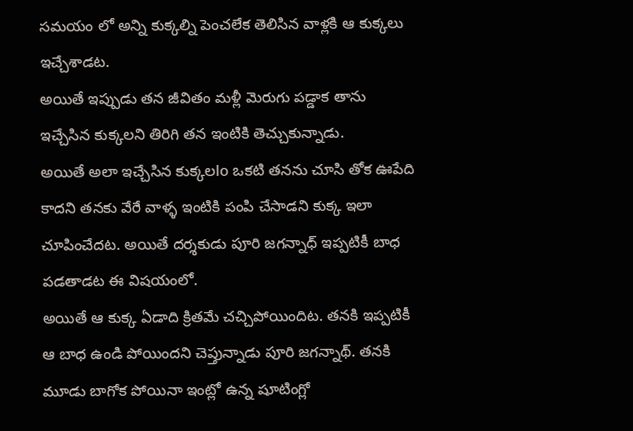సమయం లో అన్ని కుక్కల్ని పెంచలేక తెలిసిన వాళ్లకి ఆ కుక్కలు ఇచ్చేశాడట.
అయితే ఇప్పుడు తన జీవితం మళ్లీ మెరుగు పడ్డాక తాను ఇచ్చేసిన కుక్కలని తిరిగి తన ఇంటికి తెచ్చుకున్నాడు.
అయితే అలా ఇచ్చేసిన కుక్కలlo ఒకటి తనను చూసి తోక ఊపేది కాదని తనకు వేరే వాళ్ళ ఇంటికి పంపి చేసాడని కుక్క ఇలా చూపించేదట. అయితే దర్శకుడు పూరి జగన్నాధ్ ఇప్పటికీ బాధ పడతాడట ఈ విషయంలో.
అయితే ఆ కుక్క ఏడాది క్రితమే చచ్చిపోయిందిట. తనకి ఇప్పటికీ ఆ బాధ ఉండి పోయిందని చెప్తున్నాడు పూరి జగన్నాథ్. తనకి మూడు బాగోక పోయినా ఇంట్లో ఉన్న షూటింగ్లో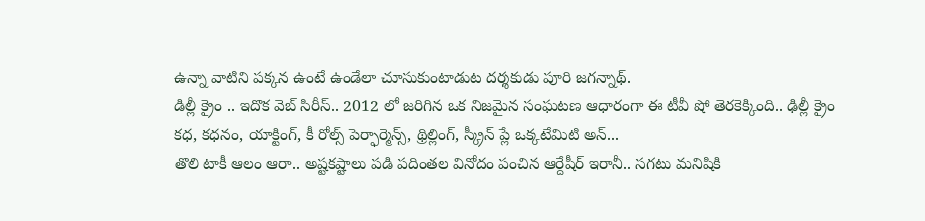ఉన్నా వాటిని పక్కన ఉంటే ఉండేలా చూసుకుంటాడుట దర్శకుడు పూరి జగన్నాథ్.
డిల్లీ క్రైం .. ఇదొక వెబ్ సిరీస్.. 2012 లో జరిగిన ఒక నిజమైన సంఘటణ ఆధారంగా ఈ టీవీ షో తెరకెక్కింది.. ఢిల్లీ క్రైం కధ, కధనం, యాక్టింగ్, కీ రోల్స్ పెర్ఫార్మెన్స్, థ్రిల్లింగ్, స్క్రీన్ ప్లే ఒక్కటేమిటి అన్...
తొలి టాకీ ఆలం ఆరా.. అష్టకష్టాలు పడి పదింతల వినోదం పంచిన ఆర్దేషీర్ ఇరానీ.. సగటు మనిషికి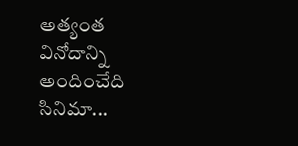అత్యంత వినోదాన్ని అందించేది సినిమా...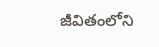జీవితంలోని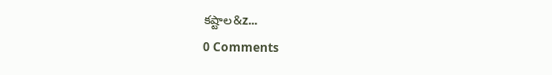కష్టాల&z...
0 Comments